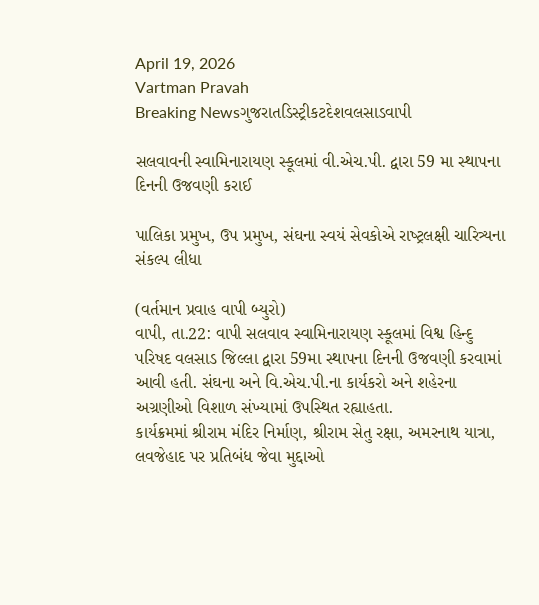April 19, 2026
Vartman Pravah
Breaking Newsગુજરાતડિસ્ટ્રીકટદેશવલસાડવાપી

સલવાવની સ્‍વામિનારાયણ સ્‍કૂલમાં વી.એચ.પી. દ્વારા 59 મા સ્‍થાપના દિનની ઉજવણી કરાઈ

પાલિકા પ્રમુખ, ઉપ પ્રમુખ, સંઘના સ્‍વયં સેવકોએ રાષ્‍ટ્રલક્ષી ચારિત્ર્યના સંકલ્‍પ લીધા

(વર્તમાન પ્રવાહ વાપી બ્‍યુરો)
વાપી, તા.22: વાપી સલવાવ સ્‍વામિનારાયણ સ્‍કૂલમાં વિશ્વ હિન્‍દુ પરિષદ વલસાડ જિલ્લા દ્વારા 59મા સ્‍થાપના દિનની ઉજવણી કરવામાં આવી હતી. સંઘના અને વિ.એચ.પી.ના કાર્યકરો અને શહેરના અગ્રણીઓ વિશાળ સંખ્‍યામાં ઉપસ્‍થિત રહ્યાહતા.
કાર્યક્રમમાં શ્રીરામ મંદિર નિર્માણ, શ્રીરામ સેતુ રક્ષા, અમરનાથ યાત્રા, લવજેહાદ પર પ્રતિબંધ જેવા મુદ્દાઓ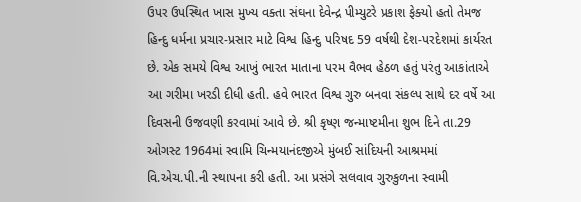ઉપર ઉપસ્‍થિત ખાસ મુખ્‍ય વક્‍તા સંઘના દેવેન્‍દ્ર પીમ્‍યુટરે પ્રકાશ ફેક્‍યો હતો તેમજ હિન્‍દુ ધર્મના પ્રચાર-પ્રસાર માટે વિશ્વ હિન્‍દુ પરિષદ 59 વર્ષથી દેશ-પરદેશમાં કાર્યરત છે. એક સમયે વિશ્વ આખું ભારત માતાના પરમ વૈભવ હેઠળ હતું પરંતુ આકાંતાએ આ ગરીમા ખરડી દીધી હતી. હવે ભારત વિશ્વ ગુરુ બનવા સંકલ્‍પ સાથે દર વર્ષે આ દિવસની ઉજવણી કરવામાં આવે છે. શ્રી કૃષ્‍ણ જન્‍માષ્‍ટમીના શુભ દિને તા.29 ઓગસ્‍ટ 1964માં સ્‍વામિ ચિન્‍મયાનંદજીએ મુંબઈ સાંદિયની આશ્રમમાં વિ.એચ.પી.ની સ્‍થાપના કરી હતી. આ પ્રસંગે સલવાવ ગુરુકુળના સ્‍વામી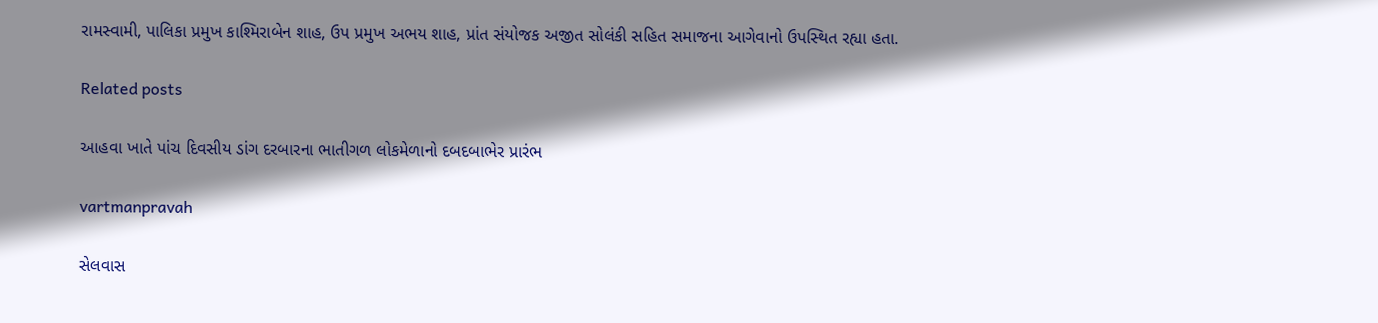રામસ્‍વામી, પાલિકા પ્રમુખ કાશ્‍મિરાબેન શાહ, ઉપ પ્રમુખ અભય શાહ, પ્રાંત સંયોજક અજીત સોલંકી સહિત સમાજના આગેવાનો ઉપસ્‍થિત રહ્યા હતા.

Related posts

આહવા ખાતે પાંચ દિવસીય ડાંગ દરબારના ભાતીગળ લોકમેળાનો દબદબાભેર પ્રારંભ

vartmanpravah

સેલવાસ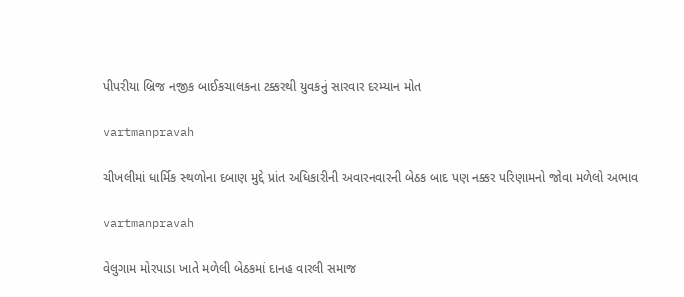પીપરીયા બ્રિજ નજીક બાઈકચાલકના ટક્કરથી યુવકનું સારવાર દરમ્‍યાન મોત

vartmanpravah

ચીખલીમાં ધાર્મિક સ્‍થળોના દબાણ મુદ્દે પ્રાંત અધિકારીની અવારનવારની બેઠક બાદ પણ નક્કર પરિણામનો જોવા મળેલો અભાવ

vartmanpravah

વેલુગામ મોરપાડા ખાતે મળેલી બેઠકમાં દાનહ વારલી સમાજ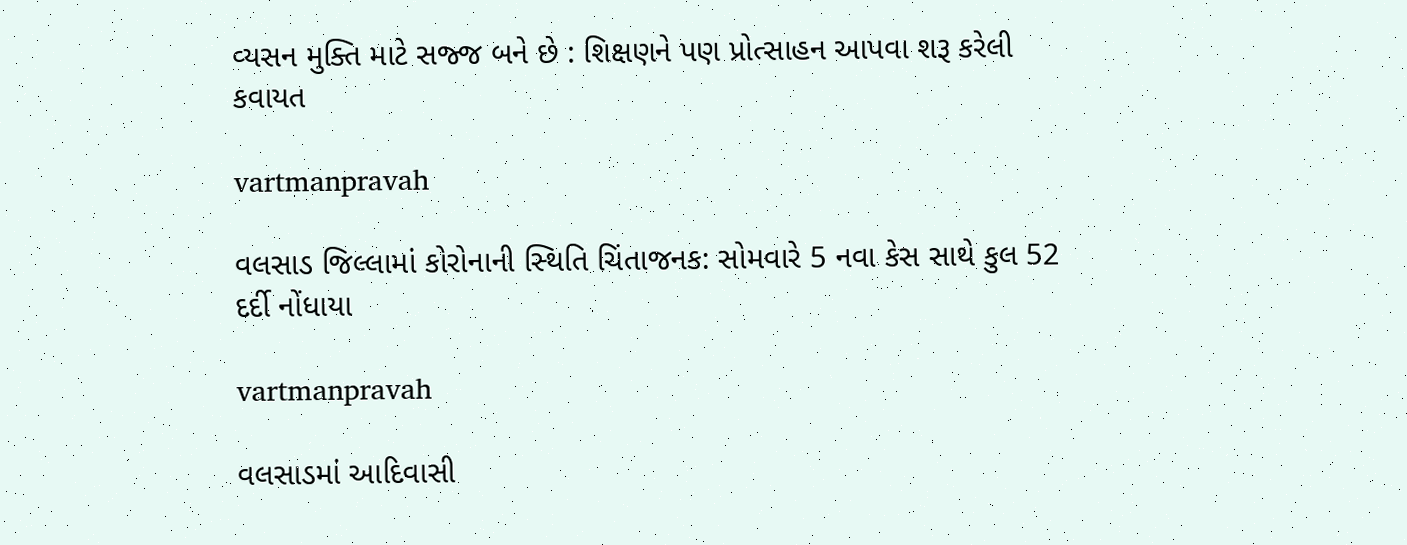વ્‍યસન મુક્‍તિ માટે સજ્જ બને છે : શિક્ષણને પણ પ્રોત્‍સાહન આપવા શરૂ કરેલી કવાયત

vartmanpravah

વલસાડ જિલ્લામાં કોરોનાની સ્‍થિતિ ચિંતાજનક: સોમવારે 5 નવા કેસ સાથે કુલ 52 દર્દી નોંધાયા

vartmanpravah

વલસાડમાં આદિવાસી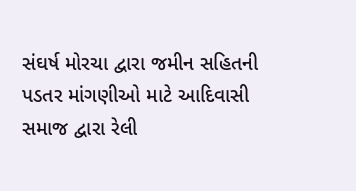સંઘર્ષ મોરચા દ્વારા જમીન સહિતની પડતર માંગણીઓ માટે આદિવાસી સમાજ દ્વારા રેલી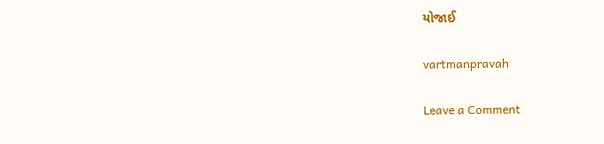યોજાઈ

vartmanpravah

Leave a Comment